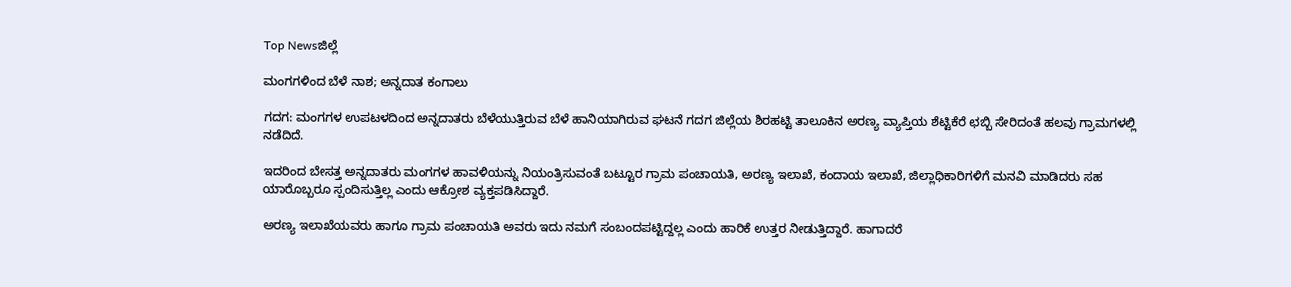Top Newsಜಿಲ್ಲೆ

ಮಂಗಗಳಿಂದ ಬೆಳೆ ನಾಶ; ಅನ್ನದಾತ ಕಂಗಾಲು

ಗದಗ: ಮಂಗಗಳ ಉಪಟಳದಿಂದ ಅನ್ನದಾತರು ಬೆಳೆಯುತ್ತಿರುವ ಬೆಳೆ ಹಾನಿಯಾಗಿರುವ ಘಟನೆ ಗದಗ ಜಿಲ್ಲೆಯ ಶಿರಹಟ್ಟಿ ತಾಲೂಕಿನ ಅರಣ್ಯ ವ್ಯಾಪ್ತಿಯ ಶೆಟ್ಟಿಕೆರೆ ಛಬ್ಬಿ ಸೇರಿದಂತೆ ಹಲವು ಗ್ರಾಮಗಳಲ್ಲಿ ನಡೆದಿದೆ.

ಇದರಿಂದ ಬೇಸತ್ತ ಅನ್ನದಾತರು ಮಂಗಗಳ ಹಾವಳಿಯನ್ನು ನಿಯಂತ್ರಿಸುವಂತೆ ಬಟ್ಟೂರ ಗ್ರಾಮ ಪಂಚಾಯತಿ, ಅರಣ್ಯ ಇಲಾಖೆ, ಕಂದಾಯ ಇಲಾಖೆ, ಜಿಲ್ಲಾಧಿಕಾರಿಗಳಿಗೆ ಮನವಿ ಮಾಡಿದರು ಸಹ ಯಾರೊಬ್ಬರೂ ಸ್ಪಂದಿಸುತ್ತಿಲ್ಲ ಎಂದು ಆಕ್ರೋಶ ವ್ಯಕ್ತಪಡಿಸಿದ್ದಾರೆ.

ಅರಣ್ಯ ಇಲಾಖೆಯವರು ಹಾಗೂ ಗ್ರಾಮ ಪಂಚಾಯತಿ ಅವರು ಇದು ನಮಗೆ ಸಂಬಂದಪಟ್ಟಿದ್ದಲ್ಲ ಎಂದು ಹಾರಿಕೆ ಉತ್ತರ ನೀಡುತ್ತಿದ್ದಾರೆ. ಹಾಗಾದರೆ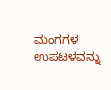ಮಂಗಗಳ ಉಪಟಳವನ್ನು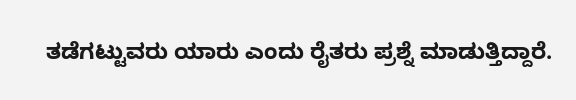ತಡೆಗಟ್ಟುವರು ಯಾರು ಎಂದು ರೈತರು ಪ್ರಶ್ನೆ ಮಾಡುತ್ತಿದ್ದಾರೆ.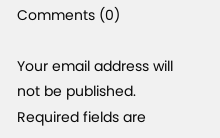Comments (0)

Your email address will not be published. Required fields are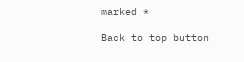marked *

Back to top button